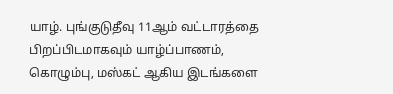யாழ். புங்குடுதீவு 11ஆம் வட்டாரத்தை பிறப்பிடமாகவும் யாழ்ப்பாணம், கொழும்பு, மஸ்கட் ஆகிய இடங்களை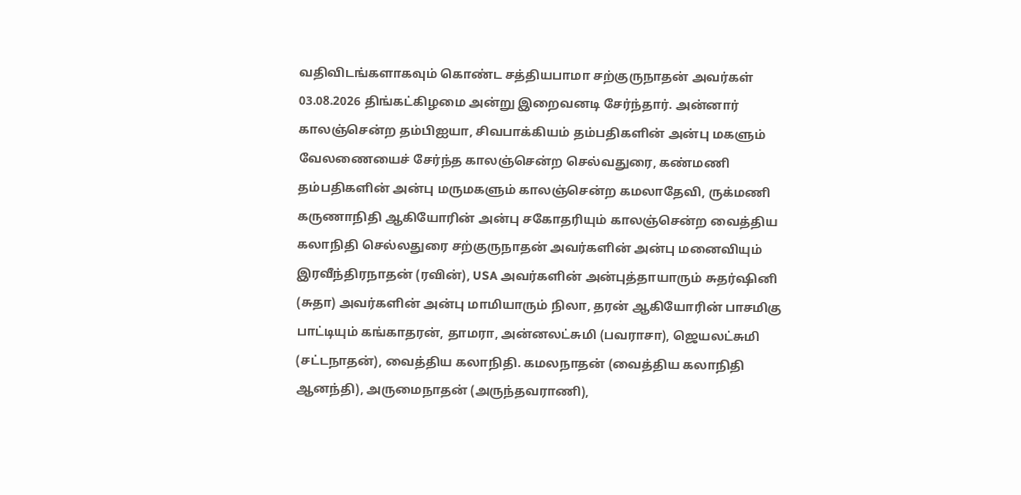வதிவிடங்களாகவும் கொண்ட சத்தியபாமா சற்குருநாதன் அவர்கள் 03.08.2026 திங்கட்கிழமை அன்று இறைவனடி சேர்ந்தார். அன்னார் காலஞ்சென்ற தம்பிஐயா, சிவபாக்கியம் தம்பதிகளின் அன்பு மகளும் வேலணையைச் சேர்ந்த காலஞ்சென்ற செல்வதுரை, கண்மணி தம்பதிகளின் அன்பு மருமகளும் காலஞ்சென்ற கமலாதேவி, ருக்மணி கருணாநிதி ஆகியோரின் அன்பு சகோதரியும் காலஞ்சென்ற வைத்திய கலாநிதி செல்லதுரை சற்குருநாதன் அவர்களின் அன்பு மனைவியும் இரவீந்திரநாதன் (ரவின்), USA அவர்களின் அன்புத்தாயாரும் சுதர்ஷினி (சுதா) அவர்களின் அன்பு மாமியாரும் நிலா, தரன் ஆகியோரின் பாசமிகு பாட்டியும் கங்காதரன், தாமரா, அன்னலட்சுமி (பவராசா), ஜெயலட்சுமி (சட்டநாதன்), வைத்திய கலாநிதி. கமலநாதன் (வைத்திய கலாநிதி ஆனந்தி), அருமைநாதன் (அருந்தவராணி),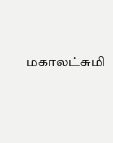மகாலட்சுமி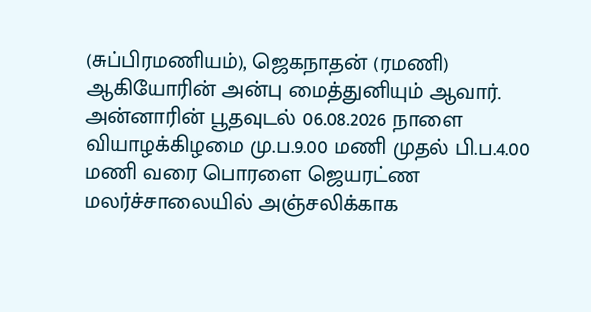(சுப்பிரமணியம்), ஜெகநாதன் (ரமணி) ஆகியோரின் அன்பு மைத்துனியும் ஆவார். அன்னாரின் பூதவுடல் 06.08.2026 நாளை வியாழக்கிழமை மு.ப.9.00 மணி முதல் பி.ப.4.00 மணி வரை பொரளை ஜெயரட்ண மலர்ச்சாலையில் அஞ்சலிக்காக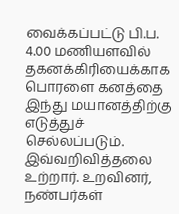வைக்கப்பட்டு பி.ப. 4.00 மணியளவில் தகனக்கிரியைக்காக பொரளை கனத்தை இந்து மயானத்திற்கு எடுத்துச் செல்லப்படும். இவ்வறிவித்தலை உற்றார். உறவினர், நண்பர்கள்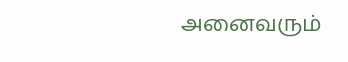அனைவரும்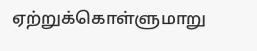ஏற்றுக்கொள்ளுமாறு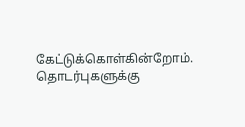கேட்டுக்கொள்கின்றோம். தொடர்புகளுக்கு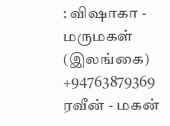: விஷாகா - மருமகள் (இலங்கை) +94763879369 ரவீன் - மகன்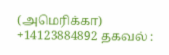(அமெரிக்கா) +14123884892 தகவல் :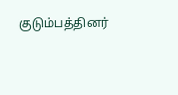குடும்பத்தினர்